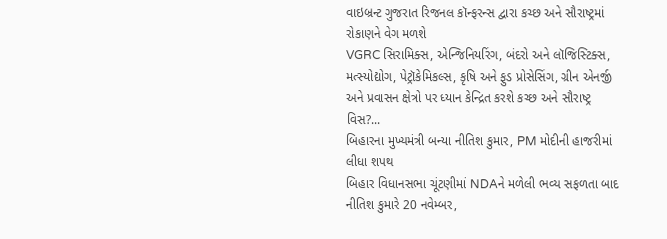વાઇબ્રન્ટ ગુજરાત રિજનલ કૉન્ફરન્સ દ્વારા કચ્છ અને સૌરાષ્ટ્રમાં રોકાણને વેગ મળશે
VGRC સિરામિક્સ, એન્જિનિયરિંગ, બંદરો અને લૉજિસ્ટિક્સ, મત્સ્યોદ્યોગ, પેટ્રૉકેમિકલ્સ, કૃષિ અને ફુડ પ્રોસેસિંગ, ગ્રીન એનર્જી અને પ્રવાસન ક્ષેત્રો પર ધ્યાન કેન્દ્રિત કરશે કચ્છ અને સૌરાષ્ટ્ર વિસ?...
બિહારના મુખ્યમંત્રી બન્યા નીતિશ કુમાર, PM મોદીની હાજરીમાં લીધા શપથ
બિહાર વિધાનસભા ચૂંટણીમાં NDAને મળેલી ભવ્ય સફળતા બાદ નીતિશ કુમારે 20 નવેમ્બર,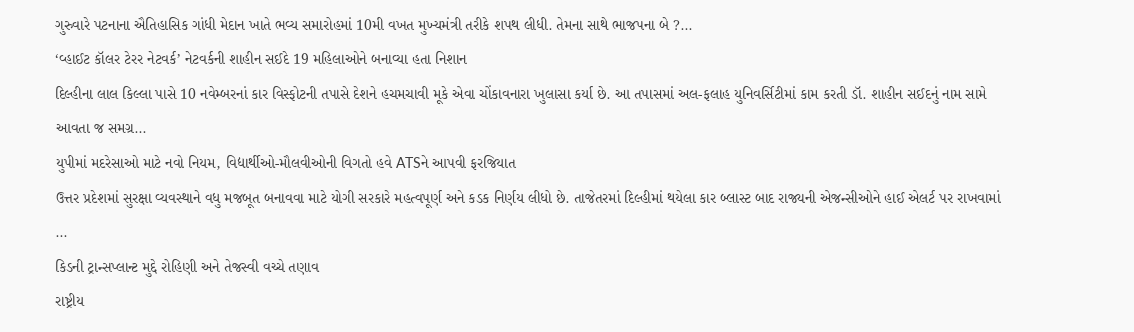ગુરુવારે પટનાના ઐતિહાસિક ગાંધી મેદાન ખાતે ભવ્ય સમારોહમાં 10મી વખત મુખ્યમંત્રી તરીકે શપથ લીધી. તેમના સાથે ભાજપના બે ?...
‘વ્હાઈટ કૉલર ટેરર નેટવર્ક’ નેટવર્કની શાહીન સઈદે 19 મહિલાઓને બનાવ્યા હતા નિશાન
દિલ્હીના લાલ કિલ્લા પાસે 10 નવેમ્બરનાં કાર વિસ્ફોટની તપાસે દેશને હચમચાવી મૂકે એવા ચોંકાવનારા ખુલાસા કર્યા છે. આ તપાસમાં અલ-ફલાહ યુનિવર્સિટીમાં કામ કરતી ડૉ. શાહીન સઈદનું નામ સામે આવતા જ સમગ્ર...
યુપીમાં મદરેસાઓ માટે નવો નિયમ, વિદ્યાર્થીઓ-મૌલવીઓની વિગતો હવે ATSને આપવી ફરજિયાત
ઉત્તર પ્રદેશમાં સુરક્ષા વ્યવસ્થાને વધુ મજબૂત બનાવવા માટે યોગી સરકારે મહત્વપૂર્ણ અને કડક નિર્ણય લીધો છે. તાજેતરમાં દિલ્હીમાં થયેલા કાર બ્લાસ્ટ બાદ રાજ્યની એજન્સીઓને હાઈ એલર્ટ પર રાખવામાં ...
કિડની ટ્રાન્સપ્લાન્ટ મુદ્દે રોહિણી અને તેજસ્વી વચ્ચે તણાવ
રાષ્ટ્રીય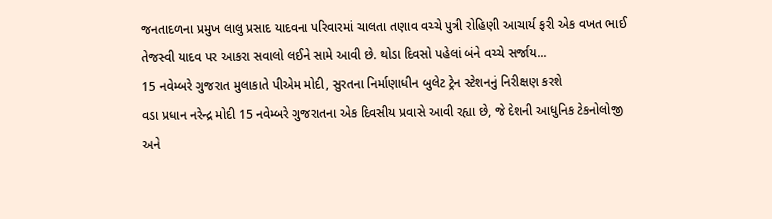જનતાદળના પ્રમુખ લાલુ પ્રસાદ યાદવના પરિવારમાં ચાલતા તણાવ વચ્ચે પુત્રી રોહિણી આચાર્ય ફરી એક વખત ભાઈ તેજસ્વી યાદવ પર આકરા સવાલો લઈને સામે આવી છે. થોડા દિવસો પહેલાં બંને વચ્ચે સર્જાય...
15 નવેમ્બરે ગુજરાત મુલાકાતે પીએમ મોદી, સુરતના નિર્માણાધીન બુલેટ ટ્રેન સ્ટેશનનું નિરીક્ષણ કરશે
વડા પ્રધાન નરેન્દ્ર મોદી 15 નવેમ્બરે ગુજરાતના એક દિવસીય પ્રવાસે આવી રહ્યા છે, જે દેશની આધુનિક ટેકનોલોજી અને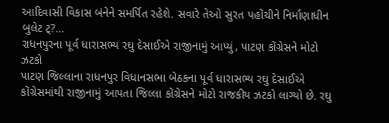આદિવાસી વિકાસ બંનેને સમર્પિત રહેશે. સવારે તેઓ સુરત પહોંચીને નિર્માણાધીન બુલેટ ટ્?...
રાધનપુરના પૂર્વ ધારાસભ્ય રઘુ દેસાઈએ રાજીનામું આપ્યું, પાટણ કોંગ્રેસને મોટો ઝટકો
પાટણ જિલ્લાના રાધનપુર વિધાનસભા બેઠકના પૂર્વ ધારાસભ્ય રઘુ દેસાઈએ કોંગ્રેસમાંથી રાજીનામું આપતા જિલ્લા કોંગ્રેસને મોટો રાજકીય ઝટકો લાગ્યો છે. રઘુ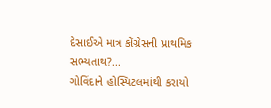દેસાઈએ માત્ર કોંગ્રેસની પ્રાથમિક સભ્યતાથ?...
ગોવિંદાને હોસ્પિટલમાંથી કરાયો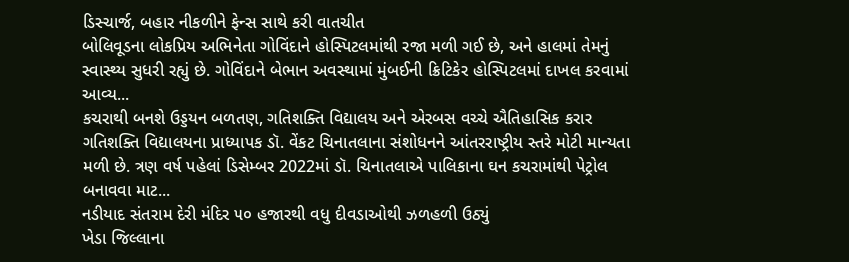ડિસ્ચાર્જ, બહાર નીકળીને ફેન્સ સાથે કરી વાતચીત
બોલિવૂડના લોકપ્રિય અભિનેતા ગોવિંદાને હોસ્પિટલમાંથી રજા મળી ગઈ છે, અને હાલમાં તેમનું સ્વાસ્થ્ય સુધરી રહ્યું છે. ગોવિંદાને બેભાન અવસ્થામાં મુંબઈની ક્રિટિકેર હોસ્પિટલમાં દાખલ કરવામાં આવ્ય...
કચરાથી બનશે ઉડ્ડયન બળતણ, ગતિશક્તિ વિદ્યાલય અને એરબસ વચ્ચે ઐતિહાસિક કરાર
ગતિશક્તિ વિદ્યાલયના પ્રાધ્યાપક ડૉ. વેંકટ ચિનાતલાના સંશોધનને આંતરરાષ્ટ્રીય સ્તરે મોટી માન્યતા મળી છે. ત્રણ વર્ષ પહેલાં ડિસેમ્બર 2022માં ડૉ. ચિનાતલાએ પાલિકાના ઘન કચરામાંથી પેટ્રોલ બનાવવા માટ...
નડીયાદ સંતરામ દેરી મંદિર ૫૦ હજારથી વધુ દીવડાઓથી ઝળહળી ઉઠ્યું
ખેડા જિલ્લાના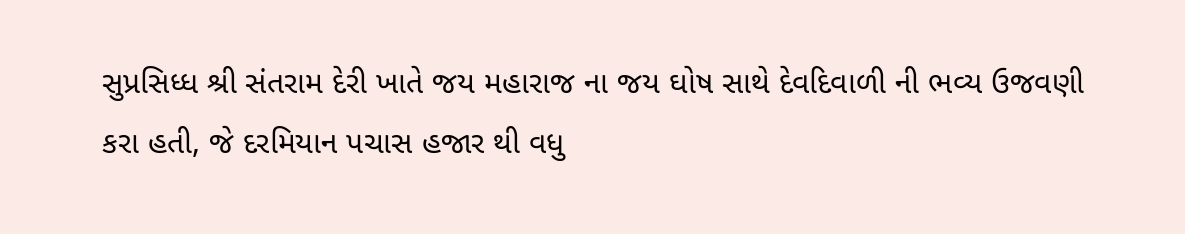સુપ્રસિધ્ધ શ્રી સંતરામ દેરી ખાતે જય મહારાજ ના જય ઘોષ સાથે દેવદિવાળી ની ભવ્ય ઉજવણી કરા હતી, જે દરમિયાન પચાસ હજાર થી વધુ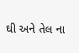ઘી અને તેલ ના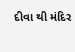દીવા થી મંદિર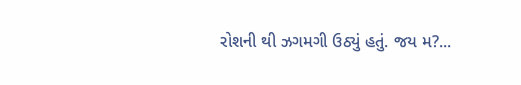રોશની થી ઝગમગી ઉઠ્યું હતું. જય મ?...